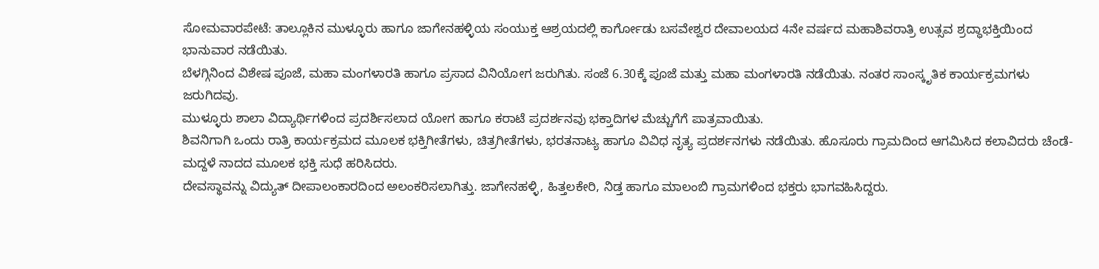ಸೋಮವಾರಪೇಟೆ: ತಾಲ್ಲೂಕಿನ ಮುಳ್ಳೂರು ಹಾಗೂ ಜಾಗೇನಹಳ್ಳಿಯ ಸಂಯುಕ್ತ ಆಶ್ರಯದಲ್ಲಿ ಕಾರ್ಗೋಡು ಬಸವೇಶ್ವರ ದೇವಾಲಯದ 4ನೇ ವರ್ಷದ ಮಹಾಶಿವರಾತ್ರಿ ಉತ್ಸವ ಶ್ರದ್ಧಾಭಕ್ತಿಯಿಂದ ಭಾನುವಾರ ನಡೆಯಿತು.
ಬೆಳಗ್ಗಿನಿಂದ ವಿಶೇಷ ಪೂಜೆ, ಮಹಾ ಮಂಗಳಾರತಿ ಹಾಗೂ ಪ್ರಸಾದ ವಿನಿಯೋಗ ಜರುಗಿತು. ಸಂಜೆ 6.30ಕ್ಕೆ ಪೂಜೆ ಮತ್ತು ಮಹಾ ಮಂಗಳಾರತಿ ನಡೆಯಿತು. ನಂತರ ಸಾಂಸ್ಕೃತಿಕ ಕಾರ್ಯಕ್ರಮಗಳು ಜರುಗಿದವು.
ಮುಳ್ಳೂರು ಶಾಲಾ ವಿದ್ಯಾರ್ಥಿಗಳಿಂದ ಪ್ರದರ್ಶಿಸಲಾದ ಯೋಗ ಹಾಗೂ ಕರಾಟೆ ಪ್ರದರ್ಶನವು ಭಕ್ತಾದಿಗಳ ಮೆಚ್ಚುಗೆಗೆ ಪಾತ್ರವಾಯಿತು.
ಶಿವನಿಗಾಗಿ ಒಂದು ರಾತ್ರಿ ಕಾರ್ಯಕ್ರಮದ ಮೂಲಕ ಭಕ್ತಿಗೀತೆಗಳು, ಚಿತ್ರಗೀತೆಗಳು, ಭರತನಾಟ್ಯ ಹಾಗೂ ವಿವಿಧ ನೃತ್ಯ ಪ್ರದರ್ಶನಗಳು ನಡೆಯಿತು. ಹೊಸೂರು ಗ್ರಾಮದಿಂದ ಆಗಮಿಸಿದ ಕಲಾವಿದರು ಚೆಂಡೆ-ಮದ್ದಳೆ ನಾದದ ಮೂಲಕ ಭಕ್ತಿ ಸುಧೆ ಹರಿಸಿದರು.
ದೇವಸ್ಥಾವನ್ನು ವಿದ್ಯುತ್ ದೀಪಾಲಂಕಾರದಿಂದ ಅಲಂಕರಿಸಲಾಗಿತ್ತು. ಜಾಗೇನಹಳ್ಳಿ, ಹಿತ್ತಲಕೇರಿ, ನಿಡ್ತ ಹಾಗೂ ಮಾಲಂಬಿ ಗ್ರಾಮಗಳಿಂದ ಭಕ್ತರು ಭಾಗವಹಿಸಿದ್ದರು.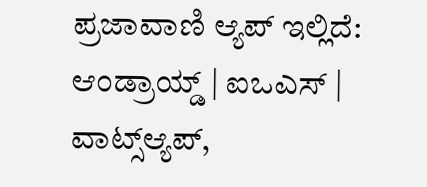ಪ್ರಜಾವಾಣಿ ಆ್ಯಪ್ ಇಲ್ಲಿದೆ: ಆಂಡ್ರಾಯ್ಡ್ | ಐಒಎಸ್ | ವಾಟ್ಸ್ಆ್ಯಪ್,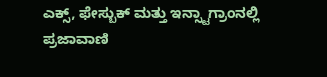ಎಕ್ಸ್, ಫೇಸ್ಬುಕ್ ಮತ್ತು ಇನ್ಸ್ಟಾಗ್ರಾಂನಲ್ಲಿ ಪ್ರಜಾವಾಣಿ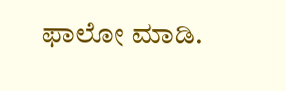ಫಾಲೋ ಮಾಡಿ.